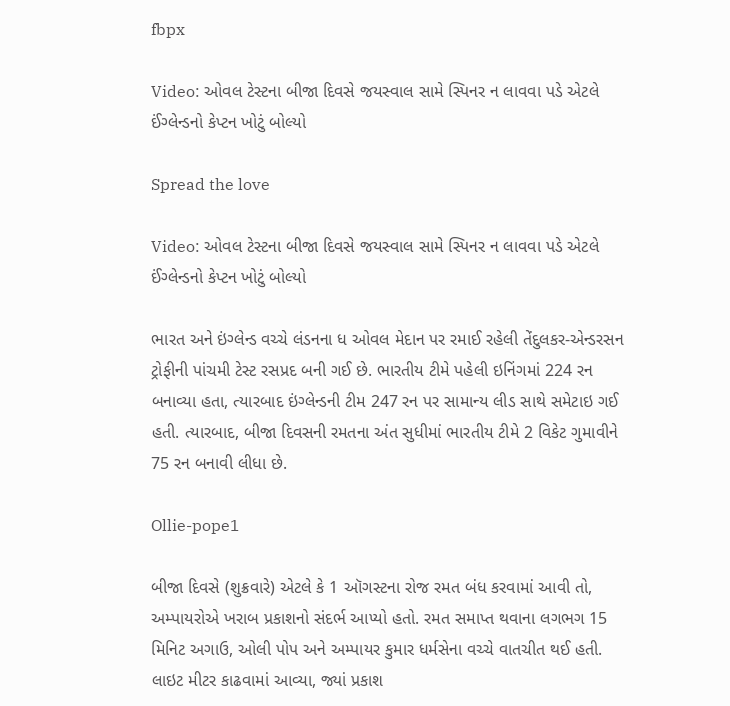fbpx

Video: ઓવલ ટેસ્ટના બીજા દિવસે જયસ્વાલ સામે સ્પિનર ન લાવવા પડે એટલે ઈંગ્લેન્ડનો કેપ્ટન ખોટું બોલ્યો

Spread the love

Video: ઓવલ ટેસ્ટના બીજા દિવસે જયસ્વાલ સામે સ્પિનર ન લાવવા પડે એટલે ઈંગ્લેન્ડનો કેપ્ટન ખોટું બોલ્યો

ભારત અને ઇંગ્લેન્ડ વચ્ચે લંડનના ધ ઓવલ મેદાન પર રમાઈ રહેલી તેંદુલકર-એન્ડરસન ટ્રોફીની પાંચમી ટેસ્ટ રસપ્રદ બની ગઈ છે. ભારતીય ટીમે પહેલી ઇનિંગમાં 224 રન બનાવ્યા હતા, ત્યારબાદ ઇંગ્લેન્ડની ટીમ 247 રન પર સામાન્ય લીડ સાથે સમેટાઇ ગઈ હતી. ત્યારબાદ, બીજા દિવસની રમતના અંત સુધીમાં ભારતીય ટીમે 2 વિકેટ ગુમાવીને 75 રન બનાવી લીધા છે.

Ollie-pope1

બીજા દિવસે (શુક્રવારે) એટલે કે 1 ઑગસ્ટના રોજ રમત બંધ કરવામાં આવી તો, અમ્પાયરોએ ખરાબ પ્રકાશનો સંદર્ભ આપ્યો હતો. રમત સમાપ્ત થવાના લગભગ 15 મિનિટ અગાઉ, ઓલી પોપ અને અમ્પાયર કુમાર ધર્મસેના વચ્ચે વાતચીત થઈ હતી. લાઇટ મીટર કાઢવામાં આવ્યા, જ્યાં પ્રકાશ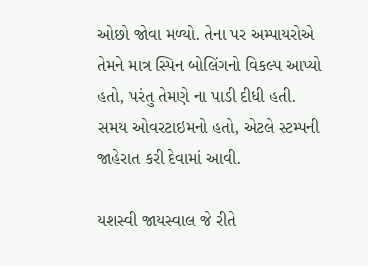ઓછો જોવા મળ્યો. તેના પર અમ્પાયરોએ તેમને માત્ર સ્પિન બોલિંગનો વિકલ્પ આપ્યો હતો, પરંતુ તેમણે ના પાડી દીધી હતી. સમય ઓવરટાઇમનો હતો, એટલે સ્ટમ્પની જાહેરાત કરી દેવામાં આવી.

યશસ્વી જાયસ્વાલ જે રીતે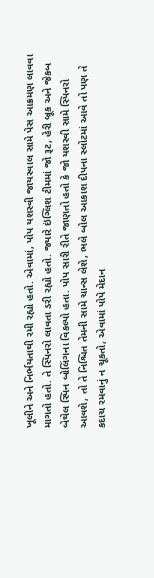ખૂલીને અને નિર્ભયતાથી રમી રહ્યો હતો. એવામાં, પોપ યશસ્વી જાયસ્વાલ સામે પેસ આક્રમણ લાવવા માગતો હતો. તે સ્પિનરો લાવતા ડરી રહ્યો હતો. જ્યારે ઇંગ્લિશ ટીમમાં જો રૂટ, હેરી બ્રૂક અને જેકબ બેથેલ સ્પિન બોલિંગના વિકલ્પો હતા. પોપ સારી રીતે જાણતો હતો કે જો યશસ્વી સામે સ્પિનરો આવશે, તો તે નિશ્ચિત તેમની સામે ચાન્સ લેશે, ભલે બોલ આકાશ દીપના સ્લોટમાં આવે તો પણ તે કદાચ રમવાનું ન ચૂકતો, એવામાં પોપે મેદાન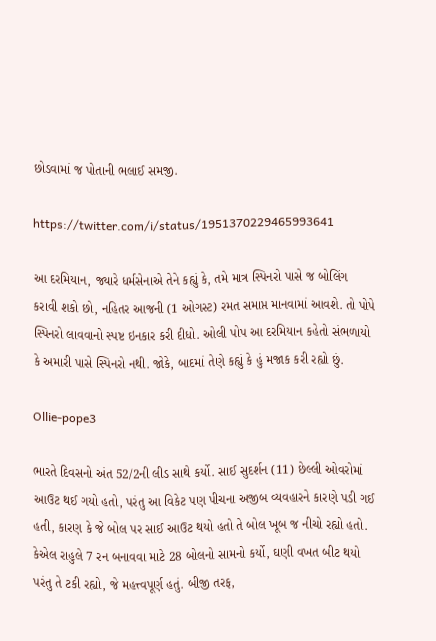છોડવામાં જ પોતાની ભલાઈ સમજી.

https://twitter.com/i/status/1951370229465993641

આ દરમિયાન, જ્યારે ધર્મસેનાએ તેને કહ્યું કે, તમે માત્ર સ્પિનરો પાસે જ બોલિંગ કરાવી શકો છો, નહિતર આજની (1 ઓગસ્ટ) રમત સમાપ્ત માનવામાં આવશે. તો પોપે સ્પિનરો લાવવાનો સ્પષ્ટ ઇનકાર કરી દીધો. ઓલી પોપ આ દરમિયાન કહેતો સંભળાયો કે અમારી પાસે સ્પિનરો નથી. જોકે, બાદમાં તેણે કહ્યું કે હું મજાક કરી રહ્યો છું.

Ollie-pope3

ભારતે દિવસનો અંત 52/2ની લીડ સાથે કર્યો. સાઈ સુદર્શન (11) છેલ્લી ઓવરોમાં આઉટ થઈ ગયો હતો, પરંતુ આ વિકેટ પણ પીચના અજીબ વ્યવહારને કારણે પડી ગઈ હતી, કારણ કે જે બોલ પર સાઈ આઉટ થયો હતો તે બોલ ખૂબ જ નીચો રહ્યો હતો. કેએલ રાહુલે 7 રન બનાવવા માટે 28 બોલનો સામનો કર્યો, ઘણી વખત બીટ થયો પરંતુ તે ટકી રહ્યો, જે મહત્ત્વપૂર્ણ હતું. બીજી તરફ,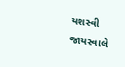યશસ્વી જાયસ્વાલે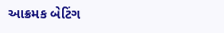આક્રમક બેટિંગ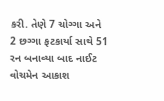કરી. તેણે 7 ચોગ્ગા અને 2 છગ્ગા ફટકાર્યા સાથે 51 રન બનાવ્યા બાદ નાઈટ વોચમેન આકાશ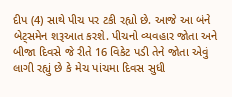દીપ (4) સાથે પીચ પર ટકી રહ્યો છે. આજે આ બંને બેટ્સમેન શરૂઆત કરશે. પીચનો વ્યવહાર જોતા અને બીજા દિવસે જે રીતે 16 વિકેટ પડી તેને જોતા એવું લાગી રહ્યું છે કે મેચ પાંચમા દિવસ સુધી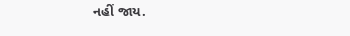નહીં જાય.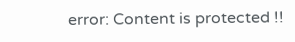error: Content is protected !!